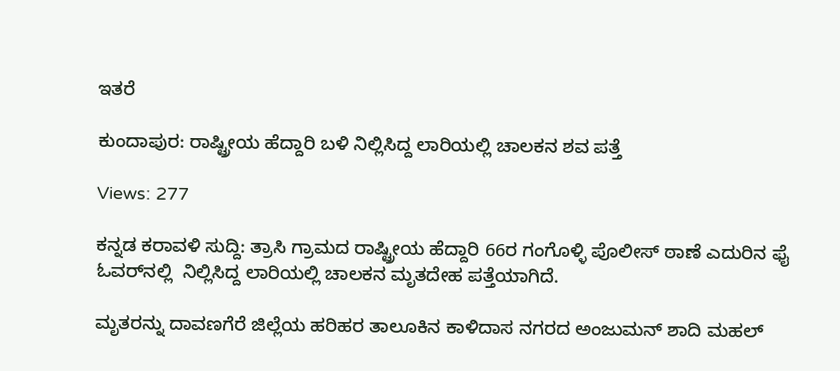ಇತರೆ

ಕುಂದಾಪುರ: ರಾಷ್ಟ್ರೀಯ ಹೆದ್ದಾರಿ ಬಳಿ ನಿಲ್ಲಿಸಿದ್ದ ಲಾರಿಯಲ್ಲಿ ಚಾಲಕನ ಶವ ಪತ್ತೆ

Views: 277

ಕನ್ನಡ ಕರಾವಳಿ ಸುದ್ದಿ: ತ್ರಾಸಿ ಗ್ರಾಮದ ರಾಷ್ಟ್ರೀಯ ಹೆದ್ದಾರಿ 66ರ ಗಂಗೊಳ್ಳಿ ಪೊಲೀಸ್ ಠಾಣೆ ಎದುರಿನ ಫೈ ಓವರ್‌ನಲ್ಲಿ  ನಿಲ್ಲಿಸಿದ್ದ ಲಾರಿಯಲ್ಲಿ ಚಾಲಕನ ಮೃತದೇಹ ಪತ್ತೆಯಾಗಿದೆ.

ಮೃತರನ್ನು ದಾವಣಗೆರೆ ಜಿಲ್ಲೆಯ ಹರಿಹರ ತಾಲೂಕಿನ ಕಾಳಿದಾಸ ನಗರದ ಅಂಜುಮನ್ ಶಾದಿ ಮಹಲ್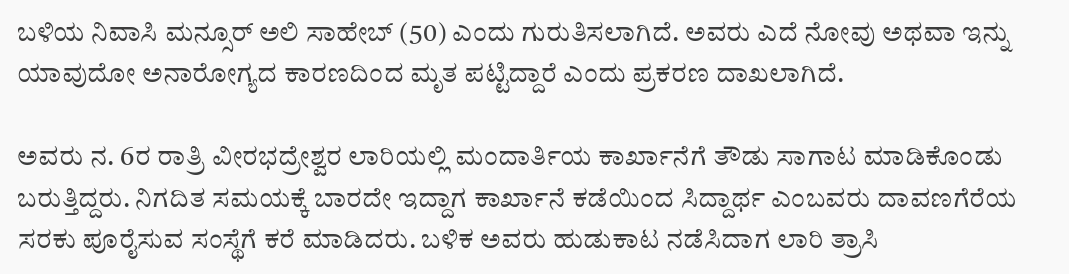ಬಳಿಯ ನಿವಾಸಿ ಮನ್ಸೂರ್ ಅಲಿ ಸಾಹೇಬ್ (50) ಎಂದು ಗುರುತಿಸಲಾಗಿದೆ. ಅವರು ಎದೆ ನೋವು ಅಥವಾ ಇನ್ನು ಯಾವುದೋ ಅನಾರೋಗ್ಯದ ಕಾರಣದಿಂದ ಮೃತ ಪಟ್ಟಿದ್ದಾರೆ ಎಂದು ಪ್ರಕರಣ ದಾಖಲಾಗಿದೆ.

ಅವರು ನ. 6ರ ರಾತ್ರಿ ವೀರಭದ್ರೇಶ್ವರ ಲಾರಿಯಲ್ಲಿ ಮಂದಾರ್ತಿಯ ಕಾರ್ಖಾನೆಗೆ ತೌಡು ಸಾಗಾಟ ಮಾಡಿಕೊಂಡು ಬರುತ್ತಿದ್ದರು. ನಿಗದಿತ ಸಮಯಕ್ಕೆ ಬಾರದೇ ಇದ್ದಾಗ ಕಾರ್ಖಾನೆ ಕಡೆಯಿಂದ ಸಿದ್ದಾರ್ಥ ಎಂಬವರು ದಾವಣಗೆರೆಯ ಸರಕು ಪೂರೈಸುವ ಸಂಸ್ಥೆಗೆ ಕರೆ ಮಾಡಿದರು. ಬಳಿಕ ಅವರು ಹುಡುಕಾಟ ನಡೆಸಿದಾಗ ಲಾರಿ ತ್ರಾಸಿ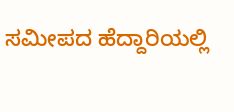ಸಮೀಪದ ಹೆದ್ದಾರಿಯಲ್ಲಿ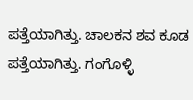ಪತ್ತೆಯಾಗಿತ್ತು. ಚಾಲಕನ ಶವ ಕೂಡ ಪತ್ತೆಯಾಗಿತ್ತು. ಗಂಗೊಳ್ಳಿ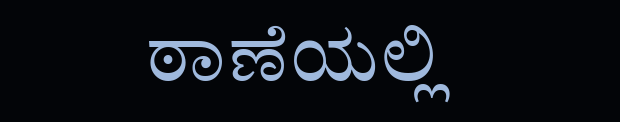ಠಾಣೆಯಲ್ಲಿ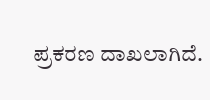ಪ್ರಕರಣ ದಾಖಲಾಗಿದೆ.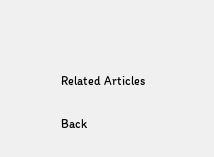Related Articles

Back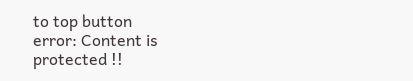to top button
error: Content is protected !!